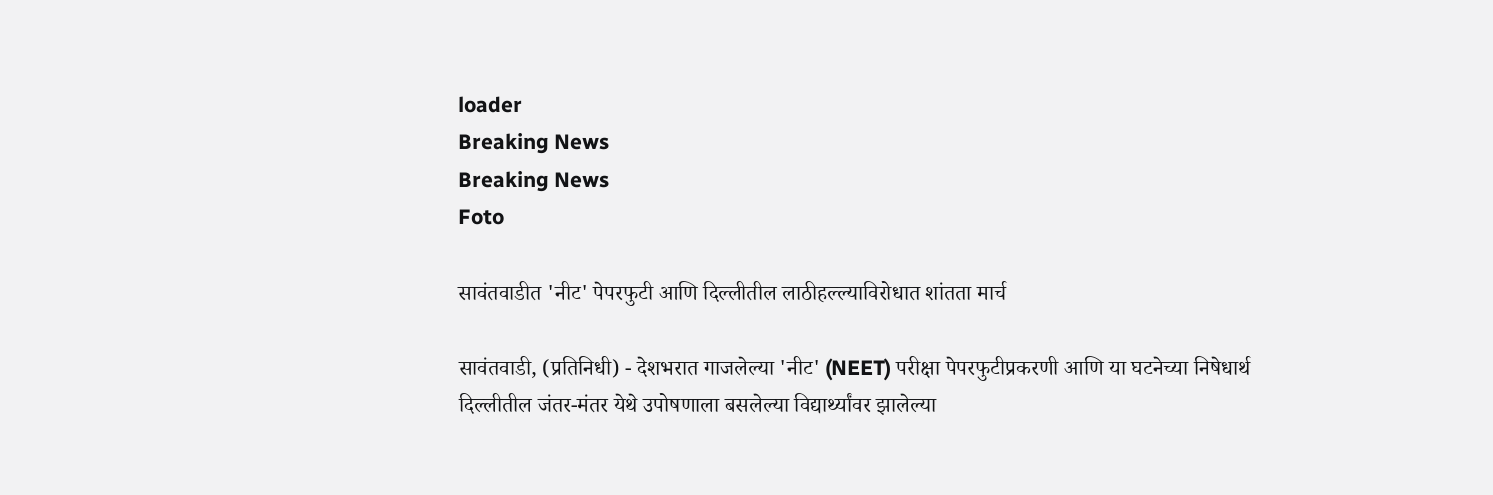loader
Breaking News
Breaking News
Foto

सावंतवाडीत 'नीट' पेपरफुटी आणि दिल्लीतील लाठीहल्ल्याविरोधात शांतता मार्च

सावंतवाडी, (प्रतिनिधी) - देशभरात गाजलेल्या 'नीट' (NEET) परीक्षा पेपरफुटीप्रकरणी आणि या घटनेच्या निषेधार्थ दिल्लीतील जंतर-मंतर येथे उपोषणाला बसलेल्या विद्यार्थ्यांवर झालेल्या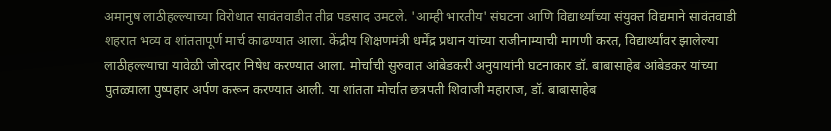अमानुष लाठीहल्ल्याच्या विरोधात सावंतवाडीत तीव्र पडसाद उमटले. 'आम्ही भारतीय' संघटना आणि विद्यार्थ्यांच्या संयुक्त विद्यमाने सावंतवाडी शहरात भव्य व शांततापूर्ण मार्च काढण्यात आला. केंद्रीय शिक्षणमंत्री धर्मेंद्र प्रधान यांच्या राजीनाम्याची मागणी करत, विद्यार्थ्यांवर झालेल्या लाठीहल्ल्याचा यावेळी जोरदार निषेध करण्यात आला. मोर्चाची सुरुवात आंबेडकरी अनुयायांनी घटनाकार डॉ. बाबासाहेब आंबेडकर यांच्या पुतळ्याला पुष्पहार अर्पण करून करण्यात आली. या शांतता मोर्चात छत्रपती शिवाजी महाराज, डॉ. बाबासाहेब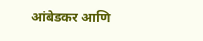आंबेडकर आणि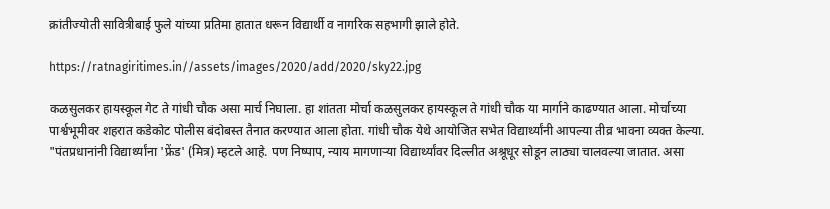क्रांतीज्योती सावित्रीबाई फुले यांच्या प्रतिमा हातात धरून विद्यार्थी व नागरिक सहभागी झाले होते.

https://ratnagiritimes.in//assets/images/2020/add/2020/sky22.jpg

कळसुलकर हायस्कूल गेट ते गांधी चौक असा मार्च निघाला. हा शांतता मोर्चा कळसुलकर हायस्कूल ते गांधी चौक या मार्गाने काढण्यात आला. मोर्चाच्या पार्श्वभूमीवर शहरात कडेकोट पोलीस बंदोबस्त तैनात करण्यात आला होता. गांधी चौक येथे आयोजित सभेत विद्यार्थ्यांनी आपल्या तीव्र भावना व्यक्त केल्या. "पंतप्रधानांनी विद्यार्थ्यांना 'फ्रेंड' (मित्र) म्हटले आहे. पण निष्पाप, न्याय मागणाऱ्या विद्यार्थ्यांवर दिल्लीत अश्रूधूर सोडून लाठ्या चालवल्या जातात. असा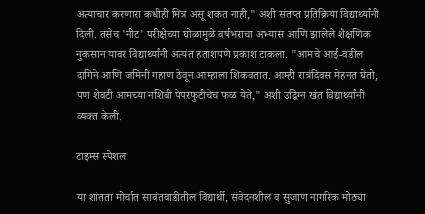अत्याचार करणारा कधीही मित्र असू शकत नाही," अशी संतप्त प्रतिक्रिया विद्यार्थ्यांनी दिली. तसेच 'नीट' परीक्षेच्या घोळामुळे वर्षभराचा अभ्यास आणि झालेले शैक्षणिक नुकसान यावर विद्यार्थ्यांनी अत्यंत हताशपणे प्रकाश टाकला. "आमचे आई-वडील दागिने आणि जमिनी गहाण ठेवून आम्हाला शिकवतात. आम्ही रात्रंदिवस मेहनत घेतो, पण शेवटी आमच्या नशिबी पेपरफुटीचेच फळ येते," अशी उद्विग्न खंत विद्यार्थ्यांनी व्यक्त केली.

टाइम्स स्पेशल

या शांतता मोर्चात सावंतवाडीतील विद्यार्थी, संवेदनशील व सुजाण नागरिक मोठ्या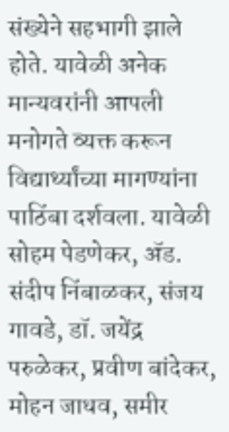संख्येने सहभागी झाले होते. यावेळी अनेक मान्यवरांनी आपली मनोगते व्यक्त करून विद्यार्थ्यांच्या मागण्यांना पाठिंबा दर्शवला. यावेळी सोहम पेडणेकर, ॲड. संदीप निंबाळकर, संजय गावडे, डॉ. जयेंद्र परुळेकर, प्रवीण बांदेकर, मोहन जाधव, समीर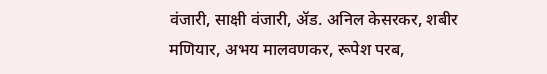वंजारी, साक्षी वंजारी, ॲड. अनिल केसरकर, शबीर मणियार, अभय मालवणकर, रूपेश परब,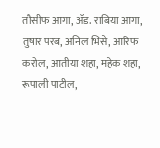तौसीफ आगा, ॲड. राबिया आगा, तुषार परब, अनिल भिसे, आरिफ करोल, आतीया शहा, महेक शहा, रूपाली पाटील,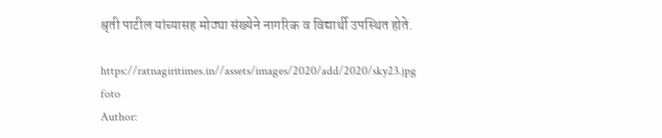श्रृती पाटील यांच्यासह मोठ्या संख्येने नागरिक व विद्यार्थी उपस्थित होते.

https://ratnagiritimes.in//assets/images/2020/add/2020/sky23.jpg
foto
Author: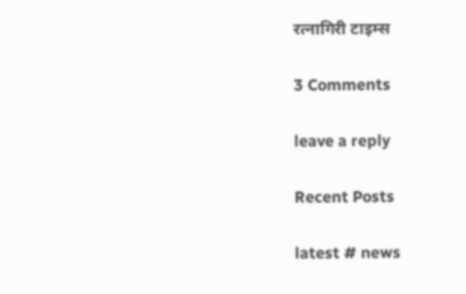रत्नागिरी टाइम्स

3 Comments

leave a reply

Recent Posts

latest # news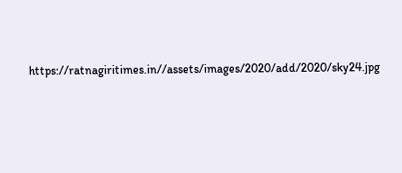https://ratnagiritimes.in//assets/images/2020/add/2020/sky24.jpg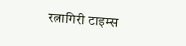रत्नागिरी टाइम्स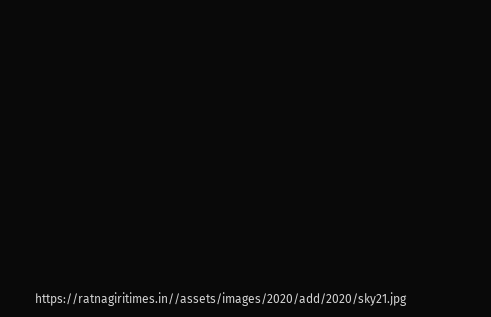https://ratnagiritimes.in//assets/images/2020/add/2020/sky21.jpg